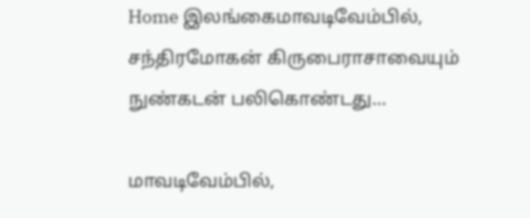Home இலங்கைமாவடிவேம்பில், சந்திரமோகன் கிருபைராசாவையும் நுண்கடன் பலிகொண்டது…

மாவடிவேம்பில்,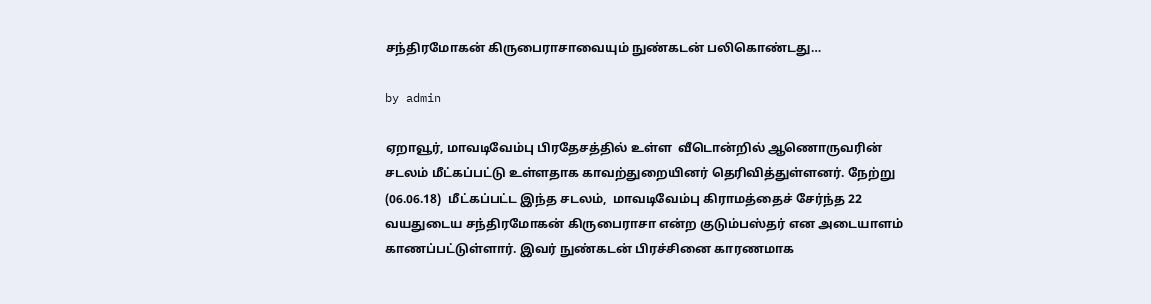சந்திரமோகன் கிருபைராசாவையும் நுண்கடன் பலிகொண்டது…

by admin

ஏறாவூர், மாவடிவேம்பு பிரதேசத்தில் உள்ள  வீடொன்றில் ஆணொருவரின் சடலம் மீட்கப்பட்டு உள்ளதாக காவற்துறையினர் தெரிவித்துள்ளனர். நேற்று (06.06.18)  மீட்கப்பட்ட இந்த சடலம்,  மாவடிவேம்பு கிராமத்தைச் சேர்ந்த 22 வயதுடைய சந்திரமோகன் கிருபைராசா என்ற குடும்பஸ்தர் என அடையாளம் காணப்பட்டுள்ளார். இவர் நுண்கடன் பிரச்சினை காரணமாக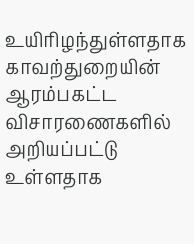உயிரிழந்துள்ளதாக காவற்துறையின் ஆரம்பகட்ட விசாரணைகளில் அறியப்பட்டு உள்ளதாக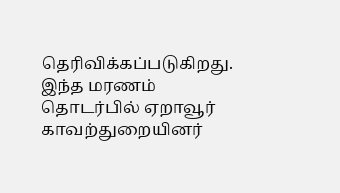தெரிவிக்கப்படுகிறது. இந்த மரணம் தொடர்பில் ஏறாவூர் காவற்துறையினர்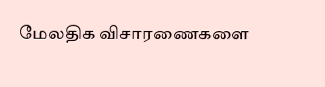மேலதிக விசாரணைகளை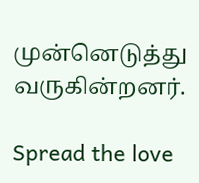முன்னெடுத்து வருகின்றனர்.

Spread the love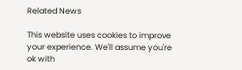Related News

This website uses cookies to improve your experience. We'll assume you're ok with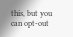this, but you can opt-out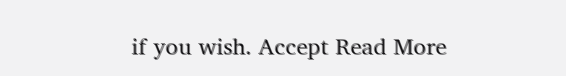if you wish. Accept Read More